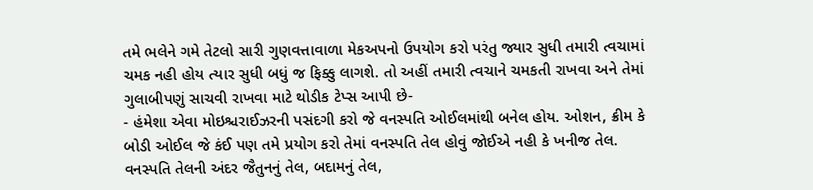તમે ભલેને ગમે તેટલો સારી ગુણવત્તાવાળા મેકઅપનો ઉપયોગ કરો પરંતુ જ્યાર સુધી તમારી ત્વચામાં ચમક નહી હોય ત્યાર સુધી બધું જ ફિક્કુ લાગશે. તો અહીં તમારી ત્વચાને ચમકતી રાખવા અને તેમાં ગુલાબીપણું સાચવી રાખવા માટે થોડીક ટેપ્સ આપી છે-
- હંમેશા એવા મોઇશ્ચરાઈઝરની પસંદગી કરો જે વનસ્પતિ ઓઈલમાંથી બનેલ હોય. ઓશન, ક્રીમ કે બોડી ઓઈલ જે કંઈ પણ તમે પ્રયોગ કરો તેમાં વનસ્પતિ તેલ હોવું જોઈએ નહી કે ખનીજ તેલ. વનસ્પતિ તેલની અંદર જૈતુનનું તેલ, બદામનું તેલ,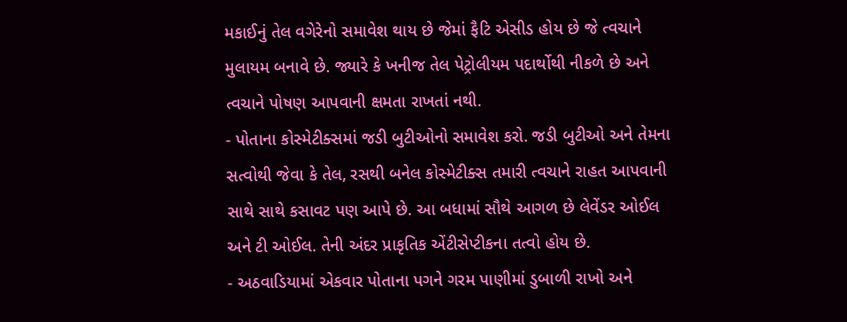મકાઈનું તેલ વગેરેનો સમાવેશ થાય છે જેમાં ફૈટિ એસીડ હોય છે જે ત્વચાને મુલાયમ બનાવે છે. જ્યારે કે ખનીજ તેલ પેટ્રોલીયમ પદાર્થોથી નીકળે છે અને ત્વચાને પોષણ આપવાની ક્ષમતા રાખતાં નથી.
- પોતાના કોસ્મેટીક્સમાં જડી બુટીઓનો સમાવેશ કરો. જડી બુટીઓ અને તેમના સત્વોથી જેવા કે તેલ, રસથી બનેલ કોસ્મેટીક્સ તમારી ત્વચાને રાહત આપવાની સાથે સાથે કસાવટ પણ આપે છે. આ બધામાં સૌથે આગળ છે લેવેંડર ઓઈલ અને ટી ઓઈલ. તેની અંદર પ્રાકૃતિક એંટીસેપ્ટીકના તત્વો હોય છે.
- અઠવાડિયામાં એકવાર પોતાના પગને ગરમ પાણીમાં ડુબાળી રાખો અને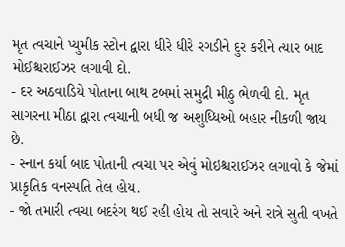મૃત ત્વચાને પ્યુમીક સ્ટોન દ્વારા ધીરે ધીરે રગડીને દુર કરીને ત્યાર બાદ મોઈશ્ચરાઈઝર લગાવી દો.
- દર અઠવાડિયે પોતાના બાથ ટબમાં સમુદ્રી મીઠુ ભેળવી દો. મૃત સાગરના મીઠા દ્વારા ત્વચાની બધી જ અશુધ્ધિઓ બહાર નીકળી જાય છે.
- સ્નાન કર્યા બાદ પોતાની ત્વચા પર એવું મોઇશ્ચરાઈઝર લગાવો કે જેમાં પ્રાકૃતિક વનસ્પતિ તેલ હોય.
- જો તમારી ત્વચા બદરંગ થઈ રહી હોય તો સવારે અને રાત્રે સુતી વખતે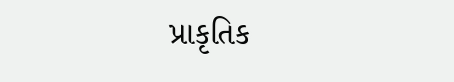પ્રાકૃતિક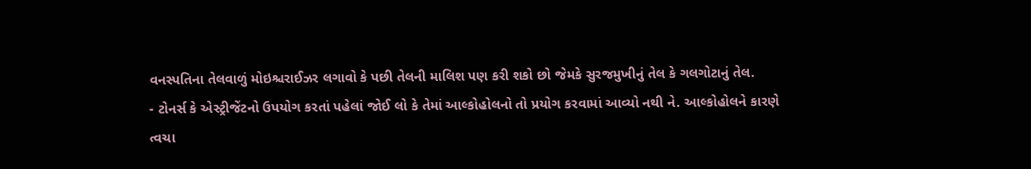વનસ્પતિના તેલવાળું મોઇશ્ચરાઈઝર લગાવો કે પછી તેલની માલિશ પણ કરી શકો છો જેમકે સુરજમુખીનું તેલ કે ગલગોટાનું તેલ.
- ટોનર્સ કે એસ્ટ્રીજેંટનો ઉપયોગ કરતાં પહેલાં જોઈ લો કે તેમાં આલ્કોહોલનો તો પ્રયોગ કરવામાં આવ્યો નથી ને. આલ્કોહોલને કારણે ત્વચા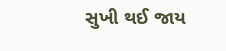સુખી થઈ જાય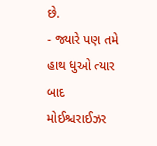છે.
- જ્યારે પણ તમે હાથ ધુઓ ત્યાર બાદ મોઈશ્ચરાઈઝર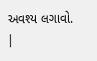અવશ્ય લગાવો.
|